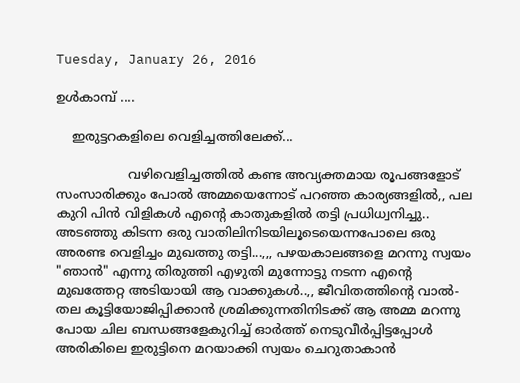Tuesday, January 26, 2016

ഉള്‍കാമ്പ് ....

    ഇരുട്ടറകളിലെ വെളിച്ചത്തിലേക്ക്‌...

                  വഴിവെളിച്ചത്തിൽ കണ്ട അവ്യക്തമായ രൂപങ്ങളോട്‌ സംസാരിക്കും പോൽ അമ്മയെന്നോട്‌ പറഞ്ഞ കാര്യങ്ങളിൽ,, പല കുറി പിൻ വിളികൾ എന്റെ കാതുകളിൽ തട്ടി പ്രധിധ്വനിച്ചു.. അടഞ്ഞു കിടന്ന ഒരു വാതിലിനിടയിലൂടെയെന്നപോലെ ഒരു അരണ്ട വെളിച്ചം മുഖത്തു തട്ടി...,,, പഴയകാലങ്ങളെ മറന്നു സ്വയം "ഞാൻ" എന്നു തിരുത്തി എഴുതി മുന്നോട്ടു നടന്ന എന്റെ മുഖത്തേറ്റ അടിയായി ആ വാക്കുകൾ..,, ജീവിതത്തിന്റെ വാൽ-തല കൂട്ടിയോജിപ്പിക്കാൻ ശ്രമിക്കുന്നതിനിടക്ക്‌ ആ അമ്മ മറന്നു പോയ ചില ബന്ധങ്ങളേകുറിച്ച്‌ ഓർത്ത്‌ നെടുവീർപ്പിട്ടപ്പോൾ അരികിലെ ഇരുട്ടിനെ മറയാക്കി സ്വയം ചെറുതാകാൻ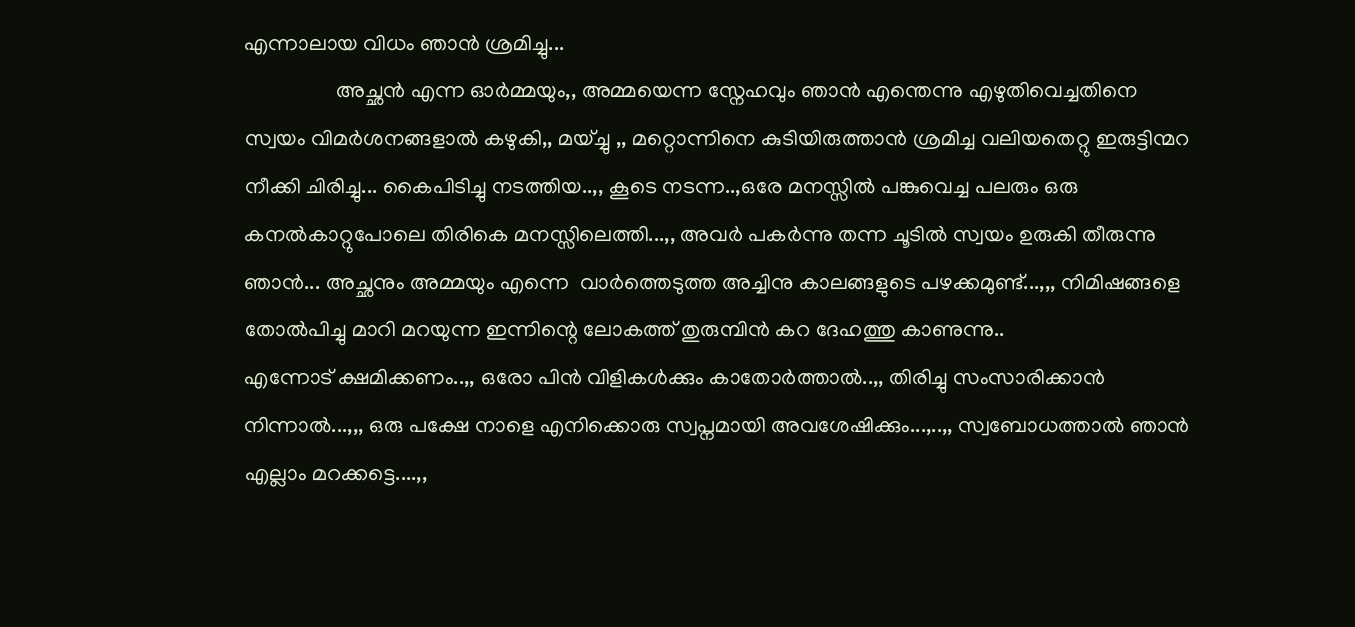എന്നാലായ വിധം ഞാൻ ശ്രമിച്ചു...
                 അച്ഛൻ എന്ന ഓർമ്മയും,, അമ്മയെന്ന സ്നേഹവും ഞാൻ എന്തെന്നു എഴുതിവെച്ചതിനെ സ്വയം വിമർശനങ്ങളാൽ കഴുകി,, മയ്ച്ചു ,, മറ്റൊന്നിനെ കുടിയിരുത്താൻ ശ്രമിച്ച വലിയതെറ്റു ഇരുട്ടിന്മറ നീക്കി ചിരിച്ചു... കൈപിടിച്ചു നടത്തിയ..,, കൂടെ നടന്ന..,ഒരേ മനസ്സിൽ പങ്കുവെച്ച പലരും ഒരു കനൽകാറ്റുപോലെ തിരികെ മനസ്സിലെത്തി...,, അവർ പകർന്നു തന്ന ചൂടിൽ സ്വയം ഉരുകി തീരുന്നു ഞാൻ... അച്ഛനും അമ്മയും എന്നെ  വാർത്തെടുത്ത അച്ചിനു കാലങ്ങളുടെ പഴക്കമുണ്ട്‌...,,, നിമിഷങ്ങളെ തോൽപിച്ചു മാറി മറയുന്ന ഇന്നിന്റെ ലോകത്ത്‌ തുരുമ്പിൻ കറ ദേഹത്തു കാണുന്നു..
എന്നോട്‌ ക്ഷമിക്കണം..,, ഒരോ പിൻ വിളികൾക്കും കാതോർത്താൽ..,, തിരിച്ചു സംസാരിക്കാൻ നിന്നാൽ...,,, ഒരു പക്ഷേ നാളെ എനിക്കൊരു സ്വപ്നമായി അവശേഷിക്കും...,..,, സ്വബോധത്താൽ ഞാൻ എല്ലാം മറക്കട്ടെ....,,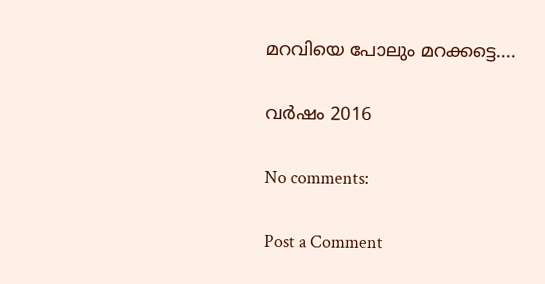മറവിയെ പോലും മറക്കട്ടെ....

വർഷം 2016

No comments:

Post a Comment